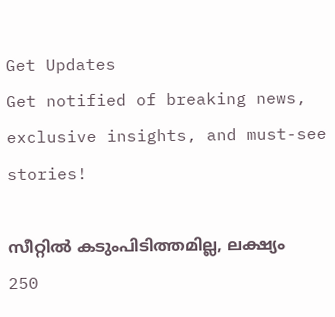Get Updates
Get notified of breaking news, exclusive insights, and must-see stories!

സീറ്റിൽ കടുംപിടിത്തമില്ല, ലക്ഷ്യം 250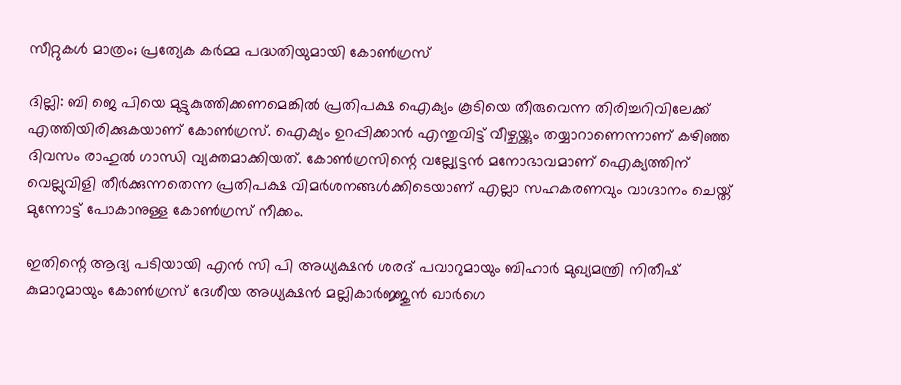സീറ്റുകൾ മാത്രം; പ്രത്യേക കർമ്മ പദ്ധതിയുമായി കോൺഗ്രസ്

ദില്ലി: ബി ജെ പിയെ മുട്ടുകുത്തിക്കണമെങ്കിൽ പ്രതിപക്ഷ ഐക്യം കൂടിയെ തീരുവെന്ന തിരിച്ചറിവിലേക്ക് എത്തിയിരിക്കുകയാണ് കോൺഗ്രസ്. ഐക്യം ഉറപ്പിക്കാൻ എന്തുവിട്ട് വീഴ്ചയ്ക്കും തയ്യാറാണെന്നാണ് കഴിഞ്ഞ ദിവസം രാഹുൽ ഗാന്ധി വ്യക്തമാക്കിയത്. കോൺഗ്രസിന്റെ വല്ല്യേട്ടൻ മനോഭാവമാണ് ഐക്യത്തിന് വെല്ലുവിളി തീർക്കുന്നതെന്ന പ്രതിപക്ഷ വിമർശനങ്ങൾക്കിടെയാണ് എല്ലാ സഹകരണവും വാഗ്ദാനം ചെയ്ത് മുന്നോട്ട് പോകാനുള്ള കോൺഗ്രസ് നീക്കം.

ഇതിന്റെ ആദ്യ പടിയായി എൻ സി പി അധ്യക്ഷൻ ശരദ് പവാറുമായും ബിഹാർ മുഖ്യമന്ത്രി നിതീഷ് കുമാറുമായും കോൺഗ്രസ് ദേശീയ അധ്യക്ഷൻ മല്ലികാർജ്ജുൻ ഖാർഗെ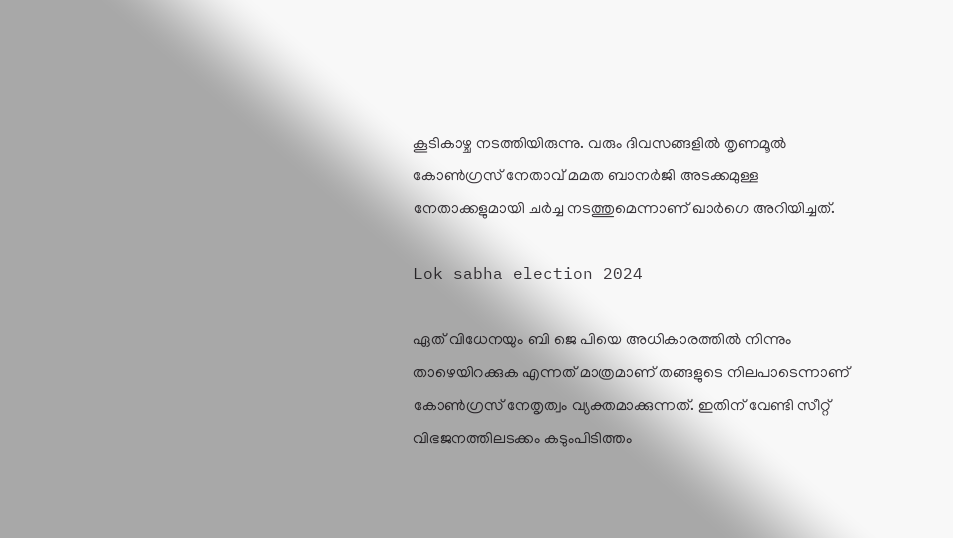കൂടികാഴ്ച നടത്തിയിരുന്നു. വരും ദിവസങ്ങളിൽ തൃണമൂൽ കോൺഗ്രസ് നേതാവ് മമത ബാനർജി അടക്കമുള്ള നേതാക്കളുമായി ചർച്ച നടത്തുമെന്നാണ് ഖാർഗെ അറിയിച്ചത്.

Lok sabha election 2024

ഏത് വിധേനയും ബി ജെ പിയെ അധികാരത്തിൽ നിന്നും താഴെയിറക്കുക എന്നത് മാത്രമാണ് തങ്ങളുടെ നിലപാടെന്നാണ് കോൺഗ്രസ് നേതൃത്വം വ്യക്തമാക്കുന്നത്. ഇതിന് വേണ്ടി സീറ്റ് വിഭജനത്തിലടക്കം കടുംപിടിത്തം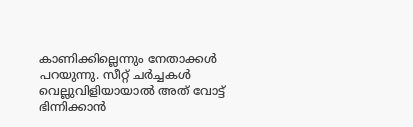കാണിക്കില്ലെന്നും നേതാക്കൾ പറയുന്നു. സീറ്റ് ചർച്ചകൾ വെല്ലുവിളിയായാൽ അത് വോട്ട് ഭിന്നിക്കാൻ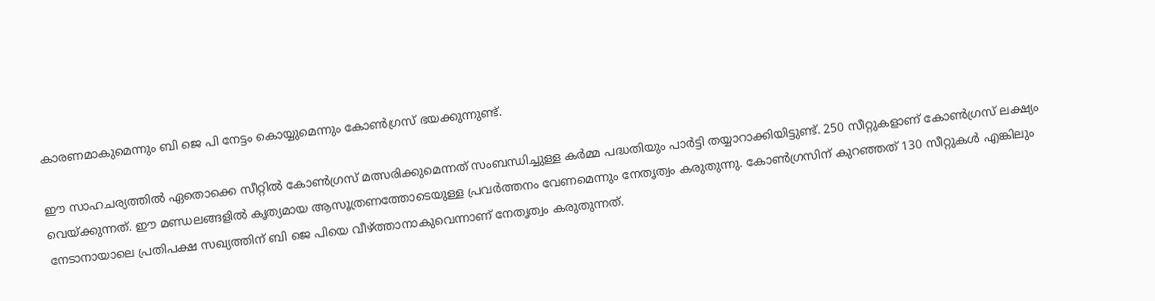കാരണമാകുമെന്നും ബി ജെ പി നേട്ടം കൊയ്യുമെന്നും കോൺഗ്രസ് ഭയക്കുന്നുണ്ട്.

ഈ സാഹചര്യത്തിൽ ഏതൊക്കെ സീറ്റിൽ കോൺഗ്രസ് മത്സരിക്കുമെന്നത് സംബന്ധിച്ചുള്ള കർമ്മ പദ്ധതിയും പാർട്ടി തയ്യാറാക്കിയിട്ടുണ്ട്. 250 സീറ്റുകളാണ് കോൺഗ്രസ് ലക്ഷ്യം വെയ്ക്കുന്നത്. ഈ മണ്ഡലങ്ങളിൽ കൃത്യമായ ആസൂത്രണത്തോടെയുള്ള പ്രവർത്തനം വേണമെന്നും നേതൃത്വം കരുതുന്നു. കോൺഗ്രസിന് കുറഞ്ഞത് 130 സീറ്റുകൾ എങ്കിലും നേടാനായാലെ പ്രതിപക്ഷ സഖ്യത്തിന് ബി ജെ പിയെ വീഴ്ത്താനാകുവെന്നാണ് നേതൃത്വം കരുതുന്നത്.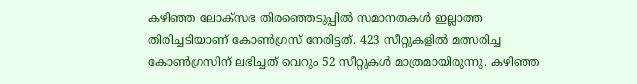കഴിഞ്ഞ ലോക്സഭ തിരഞ്ഞെടുപ്പിൽ സമാനതകൾ ഇല്ലാത്ത തിരിച്ചടിയാണ് കോൺഗ്രസ് നേരിട്ടത്. 423 സീറ്റുകളിൽ മത്സരിച്ച കോൺഗ്രസിന് ലഭിച്ചത് വെറും 52 സീറ്റുകൾ മാത്രമായിരുന്നു. കഴിഞ്ഞ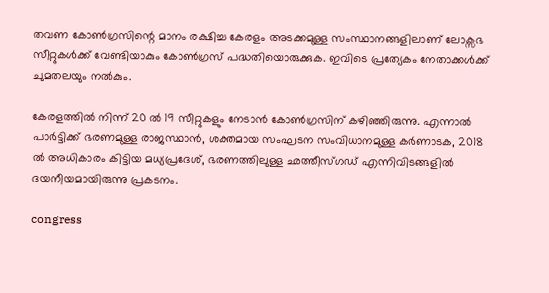തവണ കോൺഗ്രസിന്റെ മാനം രക്ഷിച്ച കേരളം അടക്കമുള്ള സംസ്ഥാനങ്ങളിലാണ് ലോക്സഭ സീറ്റുകൾക്ക് വേണ്ടിയാകും കോൺഗ്രസ് പദ്ധതിയൊരുക്കുക. ഇവിടെ പ്രത്യേകം നേതാക്കൾക്ക് ചുമതലയും നൽകും.

കേരളത്തിൽ നിന്ന് 20 ൽ 19 സീറ്റുകളും നേടാൻ കോൺഗ്രസിന് കഴിഞ്ഞിരുന്നു. എന്നാൽ പാർട്ടിക്ക് ഭരണമുള്ള രാജസ്ഥാൻ, ശക്തമായ സംഘടന സംവിധാനമുള്ള കർണാടക, 2018 ൽ അധികാരം കിട്ടിയ മധ്യപ്രദേശ്, ഭരണത്തിലുള്ള ഛത്തീസ്ഗഡ് എന്നിവിടങ്ങളിൽ ദയനീയമായിരുന്നു പ്രകടനം.

congress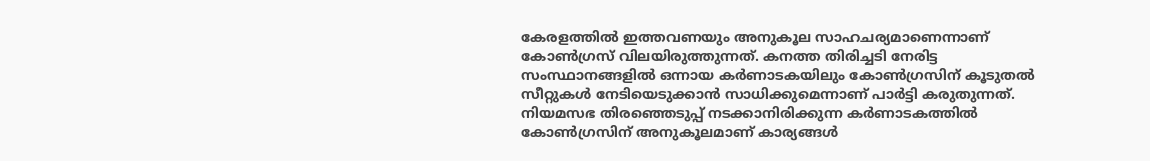കേരളത്തിൽ ഇത്തവണയും അനുകൂല സാഹചര്യമാണെന്നാണ് കോൺഗ്രസ് വിലയിരുത്തുന്നത്. കനത്ത തിരിച്ചടി നേരിട്ട സംസ്ഥാനങ്ങളിൽ ഒന്നായ കർണാടകയിലും കോൺഗ്രസിന് കൂടുതൽ സീറ്റുകൾ നേടിയെടുക്കാൻ സാധിക്കുമെന്നാണ് പാർട്ടി കരുതുന്നത്. നിയമസഭ തിരഞ്ഞെടുപ്പ് നടക്കാനിരിക്കുന്ന കർണാടകത്തിൽ കോൺഗ്രസിന് അനുകൂലമാണ് കാര്യങ്ങൾ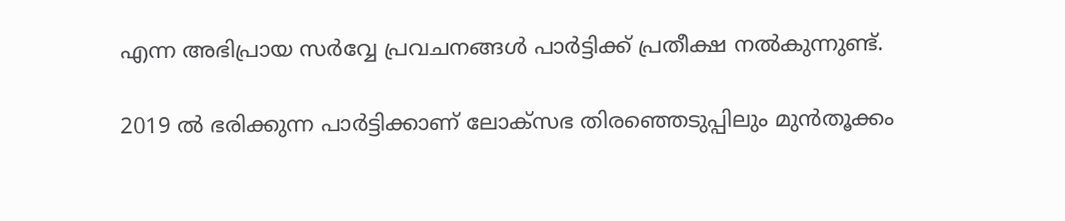എന്ന അഭിപ്രായ സർവ്വേ പ്രവചനങ്ങൾ പാർട്ടിക്ക് പ്രതീക്ഷ നൽകുന്നുണ്ട്.

2019 ൽ ഭരിക്കുന്ന പാർട്ടിക്കാണ് ലോക്സഭ തിരഞ്ഞെടുപ്പിലും മുൻതൂക്കം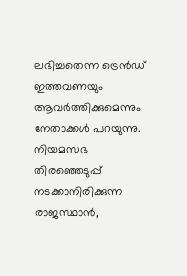ലഭിച്ചതെന്ന ട്രെൻഡ് ഇത്തവണയും ആവർത്തിക്കുമെന്നും നേതാക്കൾ പറയുന്നു. നിയമസഭ തിരഞ്ഞെടുപ്പ് നടക്കാനിരിക്കുന്ന രാജസ്ഥാൻ,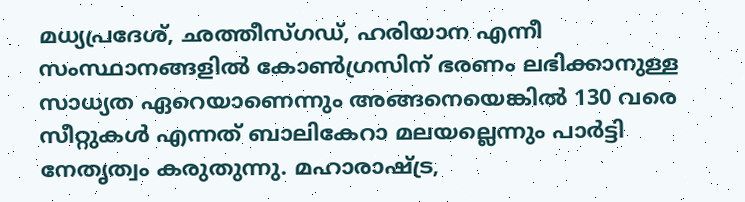മധ്യപ്രദേശ്, ഛത്തീസ്ഗഡ്, ഹരിയാന എന്നീ സംസ്ഥാനങ്ങളിൽ കോൺഗ്രസിന് ഭരണം ലഭിക്കാനുള്ള സാധ്യത ഏറെയാണെന്നും അങ്ങനെയെങ്കിൽ 130 വരെ സീറ്റുകൾ എന്നത് ബാലികേറാ മലയല്ലെന്നും പാർട്ടി നേതൃത്വം കരുതുന്നു. മഹാരാഷ്ട്ര,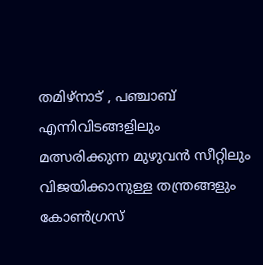തമിഴ്നാട് , പഞ്ചാബ് എന്നിവിടങ്ങളിലും മത്സരിക്കുന്ന മുഴുവൻ സീറ്റിലും വിജയിക്കാനുള്ള തന്ത്രങ്ങളും കോൺഗ്രസ്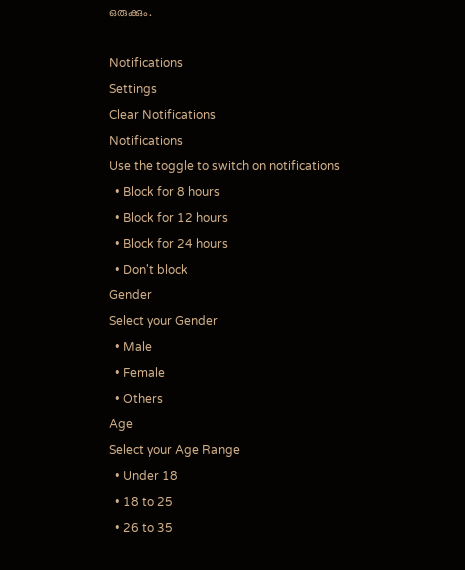ഒരുക്കും.

Notifications
Settings
Clear Notifications
Notifications
Use the toggle to switch on notifications
  • Block for 8 hours
  • Block for 12 hours
  • Block for 24 hours
  • Don't block
Gender
Select your Gender
  • Male
  • Female
  • Others
Age
Select your Age Range
  • Under 18
  • 18 to 25
  • 26 to 35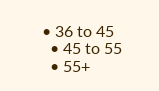• 36 to 45
  • 45 to 55
  • 55+